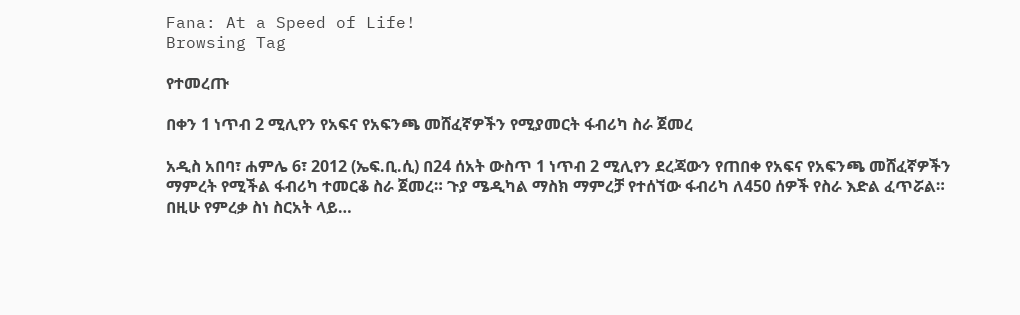Fana: At a Speed of Life!
Browsing Tag

የተመረጡ

በቀን 1 ነጥብ 2 ሚሊየን የአፍና የአፍንጫ መሸፈኛዎችን የሚያመርት ፋብሪካ ስራ ጀመረ

አዲስ አበባ፣ ሐምሌ 6፣ 2012 (ኤፍ.ቢ.ሲ) በ24 ሰአት ውስጥ 1 ነጥብ 2 ሚሊየን ደረጃውን የጠበቀ የአፍና የአፍንጫ መሸፈኛዎችን ማምረት የሚችል ፋብሪካ ተመርቆ ስራ ጀመረ። ጉያ ሜዲካል ማስክ ማምረቻ የተሰኘው ፋብሪካ ለ450 ሰዎች የስራ እድል ፈጥሯል። በዚሁ የምረቃ ስነ ስርአት ላይ…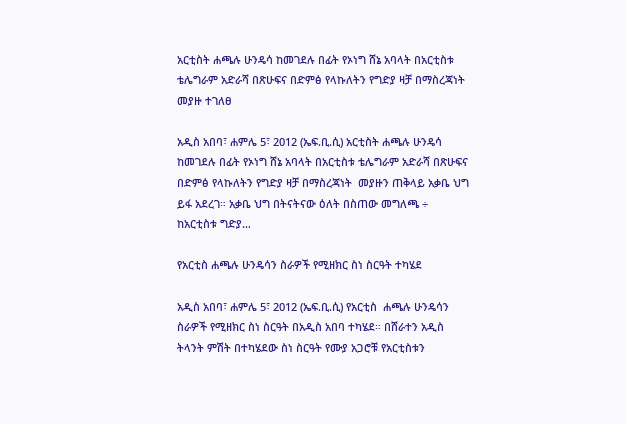አርቲስት ሐጫሉ ሁንዴሳ ከመገደሉ በፊት የኦነግ ሸኔ አባላት በአርቲስቱ ቴሌግራም አድራሻ በጽሁፍና በድምፅ የላኩለትን የግድያ ዛቻ በማስረጃነት መያዙ ተገለፀ

አዲስ አበባ፣ ሐምሌ 5፣ 2012 (ኤፍ.ቢ.ሲ) አርቲስት ሐጫሉ ሁንዴሳ ከመገደሉ በፊት የኦነግ ሸኔ አባላት በአርቲስቱ ቴሌግራም አድራሻ በጽሁፍና በድምፅ የላኩለትን የግድያ ዛቻ በማስረጃነት  መያዙን ጠቅላይ አቃቤ ህግ ይፋ አደረገ። አቃቤ ህግ በትናትናው ዕለት በስጠው መግለጫ ÷ ከአርቲስቱ ግድያ…

የአርቲስ ሐጫሉ ሁንዴሳን ስራዎች የሚዘክር ስነ ስርዓት ተካሄደ

አዲስ አበባ፣ ሐምሌ 5፣ 2012 (ኤፍ.ቢ.ሲ) የአርቲስ  ሐጫሉ ሁንዴሳን ስራዎች የሚዘክር ስነ ስርዓት በአዲስ አበባ ተካሄደ። በሸራተን አዲስ ትላንት ምሽት በተካሄደው ስነ ስርዓት የሙያ አጋሮቹ የአርቲስቱን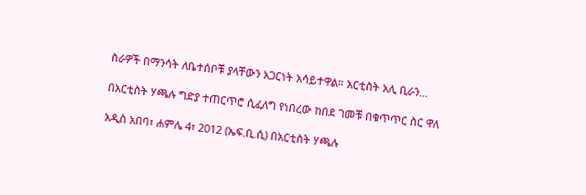ስራዎች በማንሳት ለቤተሰቦቹ ያላቸውን አጋርነት አሳይተዋል። አርቲስት አሊ ቢራን…

በአርቲስት ሃጫሉ ግድያ ተጠርጥሮ ሲፈለግ የነበረው ከበደ ገመቹ በቁጥጥር ስር ዋለ

አዲስ አበባ፣ ሐምሌ 4፣ 2012 (ኤፍ.ቢ.ሲ) በአርቲስት ሃጫሉ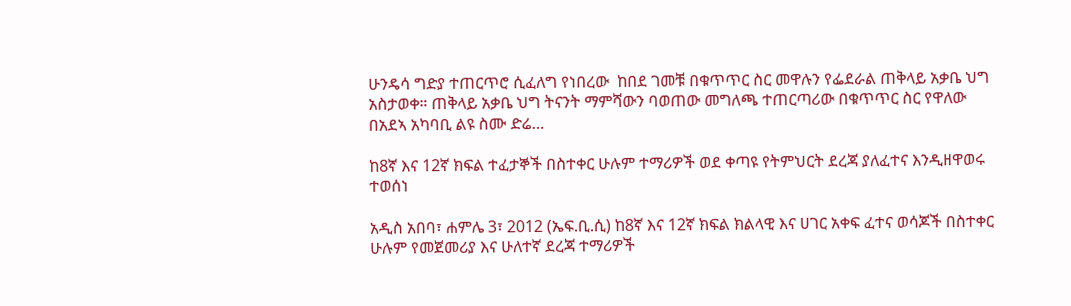ሁንዴሳ ግድያ ተጠርጥሮ ሲፈለግ የነበረው  ከበደ ገመቹ በቁጥጥር ስር መዋሉን የፌደራል ጠቅላይ አቃቤ ህግ አስታወቀ። ጠቅላይ አቃቤ ህግ ትናንት ማምሻውን ባወጠው መግለጫ ተጠርጣሪው በቁጥጥር ስር የዋለው በአደኣ አካባቢ ልዩ ስሙ ድሬ…

ከ8ኛ እና 12ኛ ክፍል ተፈታኞች በስተቀር ሁሉም ተማሪዎች ወደ ቀጣዩ የትምህርት ደረጃ ያለፈተና እንዲዘዋወሩ ተወሰነ

አዲስ አበባ፣ ሐምሌ 3፣ 2012 (ኤፍ.ቢ.ሲ) ከ8ኛ እና 12ኛ ክፍል ክልላዊ እና ሀገር አቀፍ ፈተና ወሳጆች በስተቀር ሁሉም የመጀመሪያ እና ሁለተኛ ደረጃ ተማሪዎች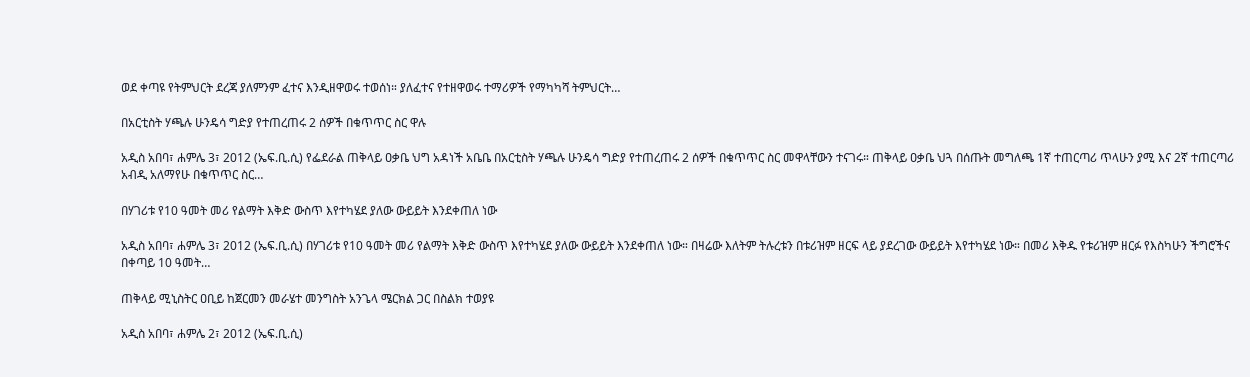ወደ ቀጣዩ የትምህርት ደረጃ ያለምንም ፈተና እንዲዘዋወሩ ተወሰነ። ያለፈተና የተዘዋወሩ ተማሪዎች የማካካሻ ትምህርት…

በአርቲስት ሃጫሉ ሁንዴሳ ግድያ የተጠረጠሩ 2 ሰዎች በቁጥጥር ስር ዋሉ

አዲስ አበባ፣ ሐምሌ 3፣ 2012 (ኤፍ.ቢ.ሲ) የፌደራል ጠቅላይ ዐቃቤ ህግ አዳነች አቤቤ በአርቲስት ሃጫሉ ሁንዴሳ ግድያ የተጠረጠሩ 2 ሰዎች በቁጥጥር ስር መዋላቸውን ተናገሩ። ጠቅላይ ዐቃቤ ህጓ በሰጡት መግለጫ 1ኛ ተጠርጣሪ ጥላሁን ያሚ እና 2ኛ ተጠርጣሪ አብዲ አለማየሁ በቁጥጥር ስር…

በሃገሪቱ የ10 ዓመት መሪ የልማት እቅድ ውስጥ እየተካሄደ ያለው ውይይት እንደቀጠለ ነው

አዲስ አበባ፣ ሐምሌ 3፣ 2012 (ኤፍ.ቢ.ሲ) በሃገሪቱ የ10 ዓመት መሪ የልማት እቅድ ውስጥ እየተካሄደ ያለው ውይይት እንደቀጠለ ነው። በዛሬው እለትም ትሉረቱን በቱሪዝም ዘርፍ ላይ ያደረገው ውይይት እየተካሄደ ነው። በመሪ እቅዱ የቱሪዝም ዘርፉ የእስካሁን ችግሮችና በቀጣይ 10 ዓመት…

ጠቅላይ ሚኒስትር ዐቢይ ከጀርመን መራሄተ መንግስት አንጌላ ሜርክል ጋር በስልክ ተወያዩ

አዲስ አበባ፣ ሐምሌ 2፣ 2012 (ኤፍ.ቢ.ሲ)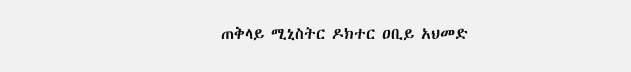ጠቅላይ ሚኒስትር ዶክተር ዐቢይ አህመድ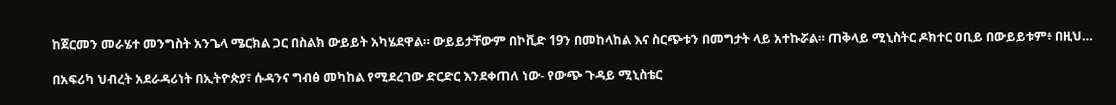ከጀርመን መራሄተ መንግስት አንጌላ ሜርክል ጋር በስልክ ውይይት አካሄደዋል። ውይይታቸውም በኮቪድ 19ን በመከላከል እና ስርጭቱን በመግታት ላይ አተኩሯል። ጠቅላይ ሚኒስትር ዶክተር ዐቢይ በውይይቱም፥ በዚህ…

በአፍሪካ ህብረት አደራዳሪነት በኢትዮጵያ፣ ሱዳንና ግብፅ መካከል የሚደረገው ድርድር እንደቀጠለ ነው- የውጭ ጉዳይ ሚኒስቴር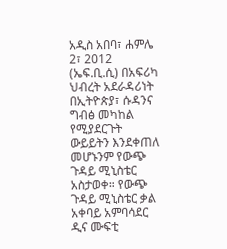አዲስ አበባ፣ ሐምሌ 2፣ 2012 (ኤፍ.ቢ.ሲ) በአፍሪካ ህብረት አደራዳሪነት በኢትዮጵያ፣ ሱዳንና ግብፅ መካከል የሚያደርጉት ውይይትን እንደቀጠለ መሆኑንም የውጭ ጉዳይ ሚኒስቴር አስታወቀ። የውጭ ጉዳይ ሚኒስቴር ቃል አቀባይ አምባሳደር ዲና ሙፍቲ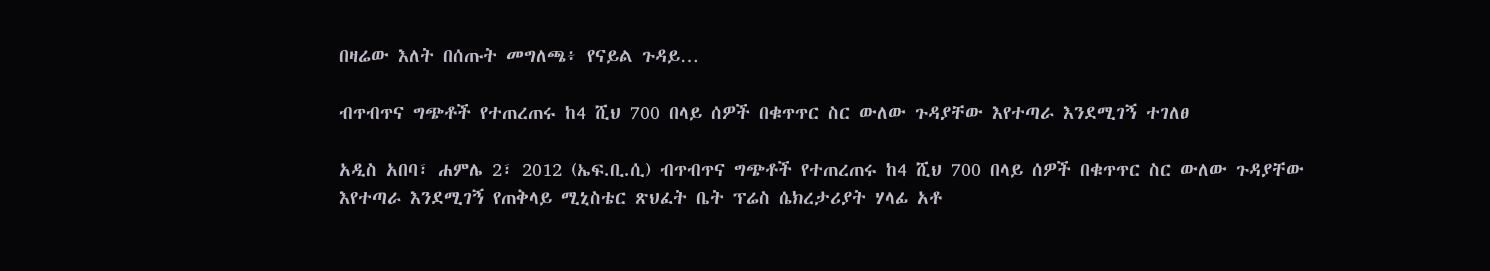በዛሬው እለት በሰጡት መግለጫ፥ የናይል ጉዳይ…

ብጥብጥና ግጭቶች የተጠረጠሩ ከ4 ሺህ 700 በላይ ሰዎች በቁጥጥር ስር ውለው ጉዳያቸው እየተጣራ እንደሚገኝ ተገለፀ

አዲስ አበባ፣ ሐምሌ 2፣ 2012 (ኤፍ.ቢ.ሲ) ብጥብጥና ግጭቶች የተጠረጠሩ ከ4 ሺህ 700 በላይ ሰዎች በቁጥጥር ስር ውለው ጉዳያቸው እየተጣራ እንደሚገኝ የጠቅላይ ሚኒስቴር ጽህፈት ቤት ፕሬስ ሴክረታሪያት ሃላፊ አቶ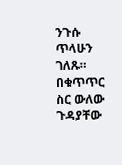ንጉሱ ጥላሁን ገለጹ። በቁጥጥር ስር ውለው ጉዳያቸው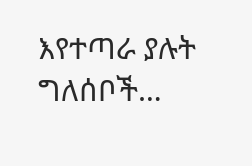እየተጣራ ያሉት ግለሰቦች…